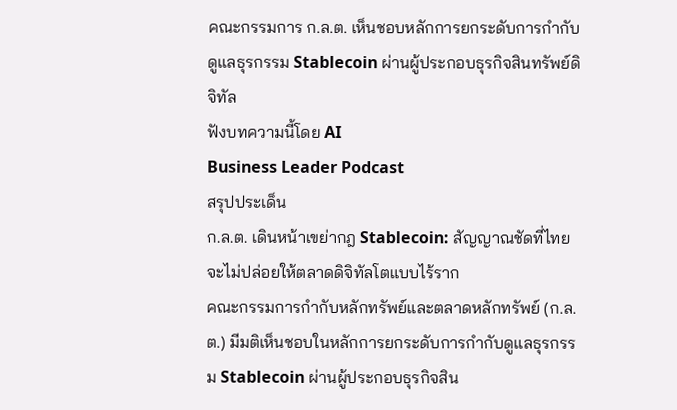คณะกรรมการ ก.ล.ต. เห็นชอบหลักการยกระดับการกำกับดูแลธุรกรรม Stablecoin ผ่านผู้ประกอบธุรกิจสินทรัพย์ดิจิทัล
ฟังบทความนี้โดย AI
Business Leader Podcast
สรุปประเด็น
ก.ล.ต. เดินหน้าเขย่ากฎ Stablecoin: สัญญาณชัดที่ไทยจะไม่ปล่อยให้ตลาดดิจิทัลโตแบบไร้ราก
คณะกรรมการกำกับหลักทรัพย์และตลาดหลักทรัพย์ (ก.ล.ต.) มีมติเห็นชอบในหลักการยกระดับการกำกับดูแลธุรกรรม Stablecoin ผ่านผู้ประกอบธุรกิจสิน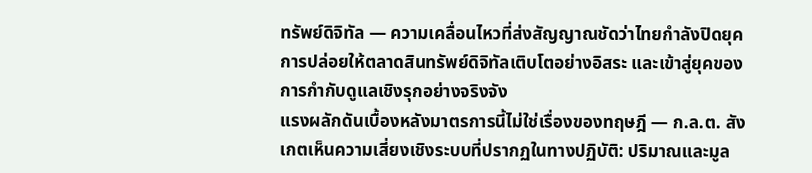ทรัพย์ดิจิทัล — ความเคลื่อนไหวที่ส่งสัญญาณชัดว่าไทยกำลังปิดยุคการปล่อยให้ตลาดสินทรัพย์ดิจิทัลเติบโตอย่างอิสระ และเข้าสู่ยุคของการกำกับดูแลเชิงรุกอย่างจริงจัง
แรงผลักดันเบื้องหลังมาตรการนี้ไม่ใช่เรื่องของทฤษฎี — ก.ล.ต. สังเกตเห็นความเสี่ยงเชิงระบบที่ปรากฏในทางปฏิบัติ: ปริมาณและมูล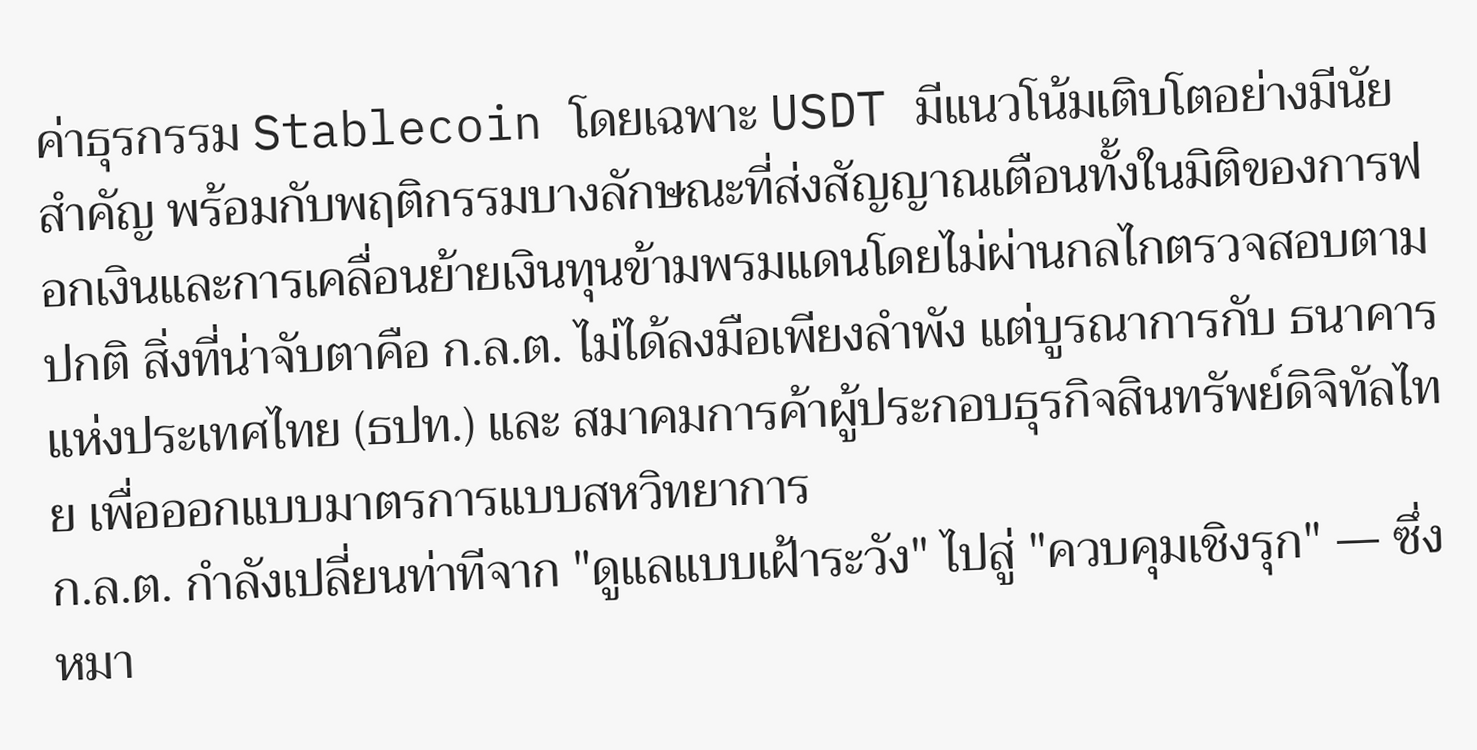ค่าธุรกรรม Stablecoin โดยเฉพาะ USDT มีแนวโน้มเติบโตอย่างมีนัยสำคัญ พร้อมกับพฤติกรรมบางลักษณะที่ส่งสัญญาณเตือนทั้งในมิติของการฟอกเงินและการเคลื่อนย้ายเงินทุนข้ามพรมแดนโดยไม่ผ่านกลไกตรวจสอบตามปกติ สิ่งที่น่าจับตาคือ ก.ล.ต. ไม่ได้ลงมือเพียงลำพัง แต่บูรณาการกับ ธนาคารแห่งประเทศไทย (ธปท.) และ สมาคมการค้าผู้ประกอบธุรกิจสินทรัพย์ดิจิทัลไทย เพื่อออกแบบมาตรการแบบสหวิทยาการ
ก.ล.ต. กำลังเปลี่ยนท่าทีจาก "ดูแลแบบเฝ้าระวัง" ไปสู่ "ควบคุมเชิงรุก" — ซึ่งหมา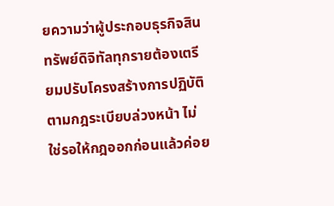ยความว่าผู้ประกอบธุรกิจสินทรัพย์ดิจิทัลทุกรายต้องเตรียมปรับโครงสร้างการปฏิบัติตามกฎระเบียบล่วงหน้า ไม่ใช่รอให้กฎออกก่อนแล้วค่อย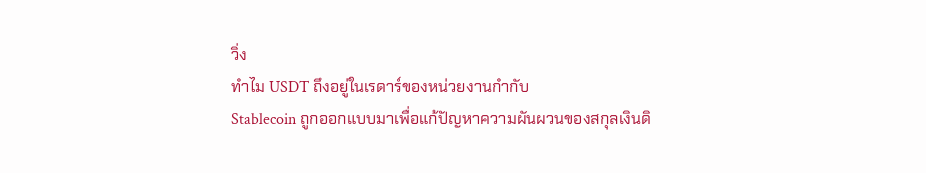วิ่ง
ทำไม USDT ถึงอยู่ในเรดาร์ของหน่วยงานกำกับ
Stablecoin ถูกออกแบบมาเพื่อแก้ปัญหาความผันผวนของสกุลเงินดิ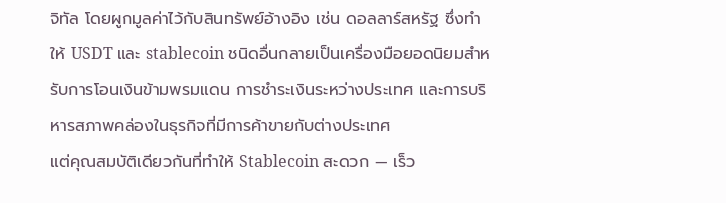จิทัล โดยผูกมูลค่าไว้กับสินทรัพย์อ้างอิง เช่น ดอลลาร์สหรัฐ ซึ่งทำให้ USDT และ stablecoin ชนิดอื่นกลายเป็นเครื่องมือยอดนิยมสำหรับการโอนเงินข้ามพรมแดน การชำระเงินระหว่างประเทศ และการบริหารสภาพคล่องในธุรกิจที่มีการค้าขายกับต่างประเทศ
แต่คุณสมบัติเดียวกันที่ทำให้ Stablecoin สะดวก — เร็ว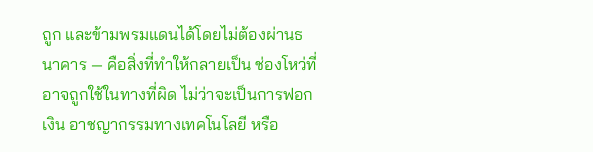ถูก และข้ามพรมแดนได้โดยไม่ต้องผ่านธนาคาร — คือสิ่งที่ทำให้กลายเป็น ช่องโหว่ที่อาจถูกใช้ในทางที่ผิด ไม่ว่าจะเป็นการฟอกเงิน อาชญากรรมทางเทคโนโลยี หรือ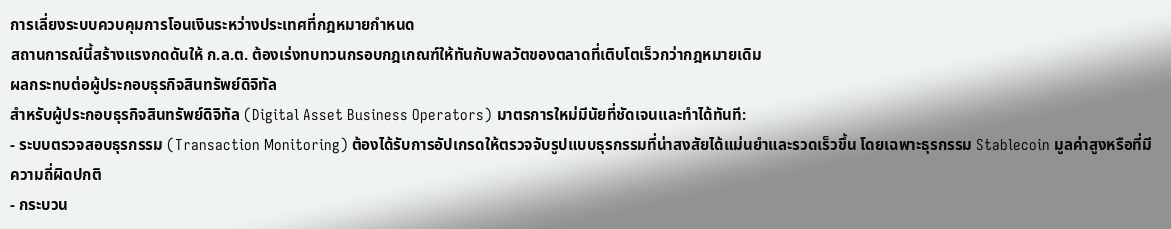การเลี่ยงระบบควบคุมการโอนเงินระหว่างประเทศที่กฎหมายกำหนด
สถานการณ์นี้สร้างแรงกดดันให้ ก.ล.ต. ต้องเร่งทบทวนกรอบกฎเกณฑ์ให้ทันกับพลวัตของตลาดที่เติบโตเร็วกว่ากฎหมายเดิม
ผลกระทบต่อผู้ประกอบธุรกิจสินทรัพย์ดิจิทัล
สำหรับผู้ประกอบธุรกิจสินทรัพย์ดิจิทัล (Digital Asset Business Operators) มาตรการใหม่มีนัยที่ชัดเจนและทำได้ทันที:
- ระบบตรวจสอบธุรกรรม (Transaction Monitoring) ต้องได้รับการอัปเกรดให้ตรวจจับรูปแบบธุรกรรมที่น่าสงสัยได้แม่นยำและรวดเร็วขึ้น โดยเฉพาะธุรกรรม Stablecoin มูลค่าสูงหรือที่มีความถี่ผิดปกติ
- กระบวน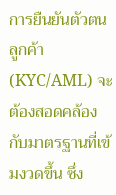การยืนยันตัวตนลูกค้า (KYC/AML) จะต้องสอดคล้องกับมาตรฐานที่เข้มงวดขึ้น ซึ่ง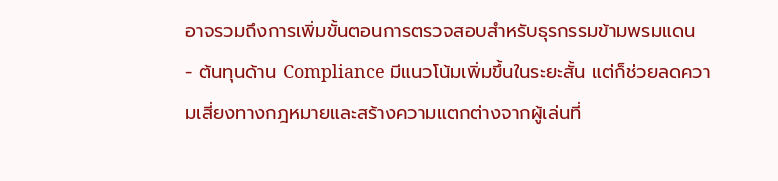อาจรวมถึงการเพิ่มขั้นตอนการตรวจสอบสำหรับธุรกรรมข้ามพรมแดน
- ต้นทุนด้าน Compliance มีแนวโน้มเพิ่มขึ้นในระยะสั้น แต่ก็ช่วยลดความเสี่ยงทางกฎหมายและสร้างความแตกต่างจากผู้เล่นที่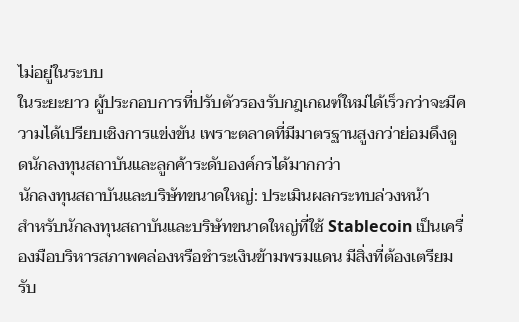ไม่อยู่ในระบบ
ในระยะยาว ผู้ประกอบการที่ปรับตัวรองรับกฎเกณฑ์ใหม่ได้เร็วกว่าจะมีความได้เปรียบเชิงการแข่งขัน เพราะตลาดที่มีมาตรฐานสูงกว่าย่อมดึงดูดนักลงทุนสถาบันและลูกค้าระดับองค์กรได้มากกว่า
นักลงทุนสถาบันและบริษัทขนาดใหญ่: ประเมินผลกระทบล่วงหน้า
สำหรับนักลงทุนสถาบันและบริษัทขนาดใหญ่ที่ใช้ Stablecoin เป็นเครื่องมือบริหารสภาพคล่องหรือชำระเงินข้ามพรมแดน มีสิ่งที่ต้องเตรียมรับ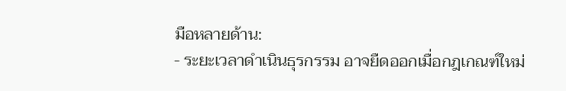มือหลายด้าน:
- ระยะเวลาดำเนินธุรกรรม อาจยืดออกเมื่อกฎเกณฑ์ใหม่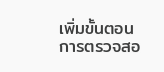เพิ่มขั้นตอนการตรวจสอ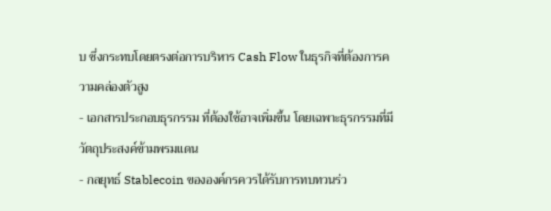บ ซึ่งกระทบโดยตรงต่อการบริหาร Cash Flow ในธุรกิจที่ต้องการความคล่องตัวสูง
- เอกสารประกอบธุรกรรม ที่ต้องใช้อาจเพิ่มขึ้น โดยเฉพาะธุรกรรมที่มีวัตถุประสงค์ข้ามพรมแดน
- กลยุทธ์ Stablecoin ขององค์กรควรได้รับการทบทวนร่ว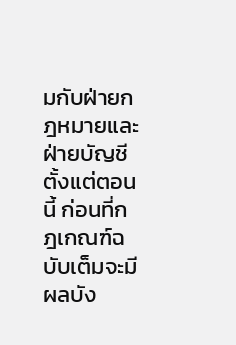มกับฝ่ายกฎหมายและฝ่ายบัญชีตั้งแต่ตอนนี้ ก่อนที่กฎเกณฑ์ฉบับเต็มจะมีผลบัง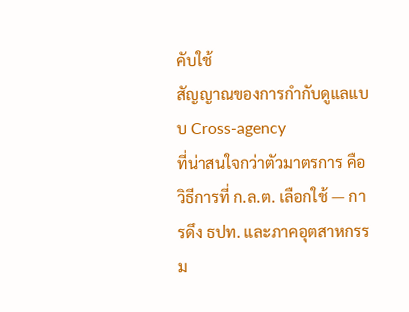คับใช้
สัญญาณของการกำกับดูแลแบบ Cross-agency
ที่น่าสนใจกว่าตัวมาตรการ คือ วิธีการที่ ก.ล.ต. เลือกใช้ — การดึง ธปท. และภาคอุตสาหกรรม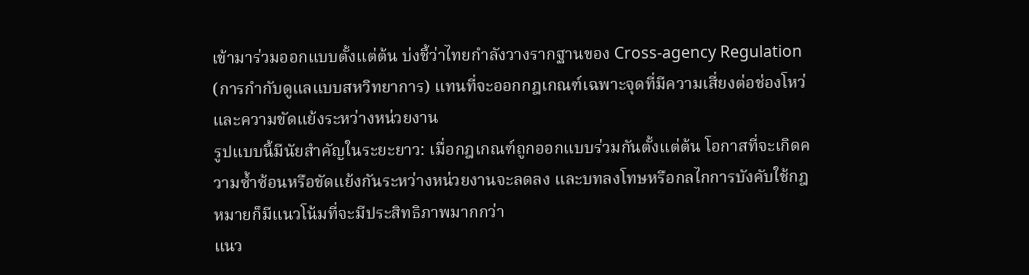เข้ามาร่วมออกแบบตั้งแต่ต้น บ่งชี้ว่าไทยกำลังวางรากฐานของ Cross-agency Regulation (การกำกับดูแลแบบสหวิทยาการ) แทนที่จะออกกฎเกณฑ์เฉพาะจุดที่มีความเสี่ยงต่อช่องโหว่และความขัดแย้งระหว่างหน่วยงาน
รูปแบบนี้มีนัยสำคัญในระยะยาว: เมื่อกฎเกณฑ์ถูกออกแบบร่วมกันตั้งแต่ต้น โอกาสที่จะเกิดความซ้ำซ้อนหรือขัดแย้งกันระหว่างหน่วยงานจะลดลง และบทลงโทษหรือกลไกการบังคับใช้กฎหมายก็มีแนวโน้มที่จะมีประสิทธิภาพมากกว่า
แนว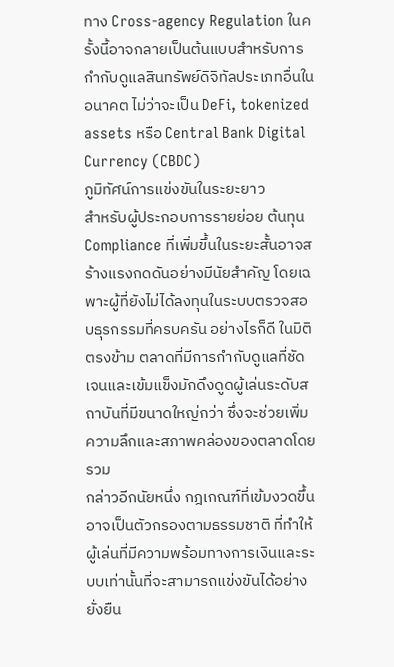ทาง Cross-agency Regulation ในครั้งนี้อาจกลายเป็นต้นแบบสำหรับการกำกับดูแลสินทรัพย์ดิจิทัลประเภทอื่นในอนาคต ไม่ว่าจะเป็น DeFi, tokenized assets หรือ Central Bank Digital Currency (CBDC)
ภูมิทัศน์การแข่งขันในระยะยาว
สำหรับผู้ประกอบการรายย่อย ต้นทุน Compliance ที่เพิ่มขึ้นในระยะสั้นอาจสร้างแรงกดดันอย่างมีนัยสำคัญ โดยเฉพาะผู้ที่ยังไม่ได้ลงทุนในระบบตรวจสอบธุรกรรมที่ครบครัน อย่างไรก็ดี ในมิติตรงข้าม ตลาดที่มีการกำกับดูแลที่ชัดเจนและเข้มแข็งมักดึงดูดผู้เล่นระดับสถาบันที่มีขนาดใหญ่กว่า ซึ่งจะช่วยเพิ่มความลึกและสภาพคล่องของตลาดโดยรวม
กล่าวอีกนัยหนึ่ง กฎเกณฑ์ที่เข้มงวดขึ้นอาจเป็นตัวกรองตามธรรมชาติ ที่ทำให้ผู้เล่นที่มีความพร้อมทางการเงินและระบบเท่านั้นที่จะสามารถแข่งขันได้อย่างยั่งยืน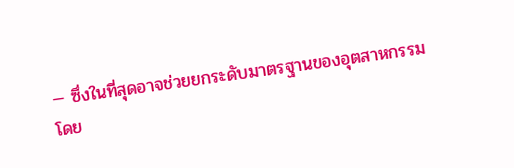— ซึ่งในที่สุดอาจช่วยยกระดับมาตรฐานของอุตสาหกรรมโดย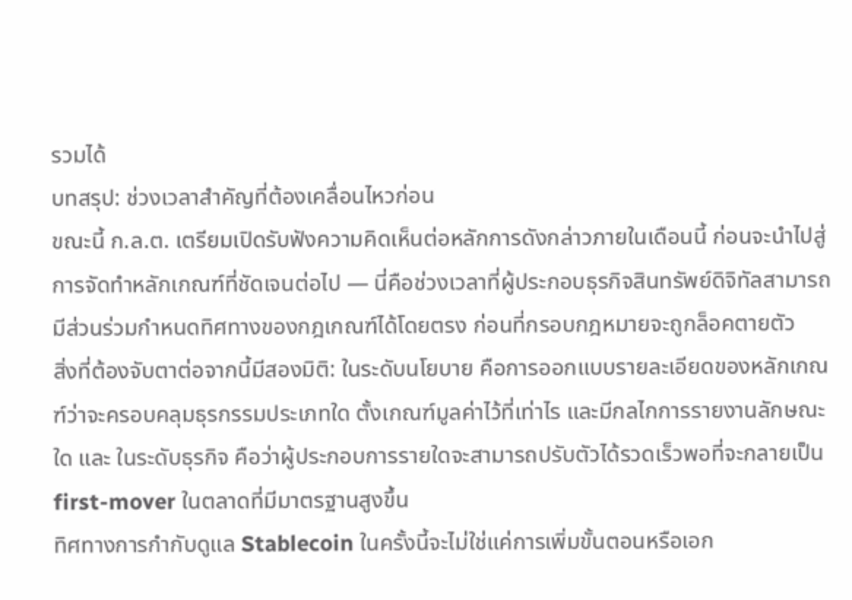รวมได้
บทสรุป: ช่วงเวลาสำคัญที่ต้องเคลื่อนไหวก่อน
ขณะนี้ ก.ล.ต. เตรียมเปิดรับฟังความคิดเห็นต่อหลักการดังกล่าวภายในเดือนนี้ ก่อนจะนำไปสู่การจัดทำหลักเกณฑ์ที่ชัดเจนต่อไป — นี่คือช่วงเวลาที่ผู้ประกอบธุรกิจสินทรัพย์ดิจิทัลสามารถมีส่วนร่วมกำหนดทิศทางของกฎเกณฑ์ได้โดยตรง ก่อนที่กรอบกฎหมายจะถูกล็อคตายตัว
สิ่งที่ต้องจับตาต่อจากนี้มีสองมิติ: ในระดับนโยบาย คือการออกแบบรายละเอียดของหลักเกณฑ์ว่าจะครอบคลุมธุรกรรมประเภทใด ตั้งเกณฑ์มูลค่าไว้ที่เท่าไร และมีกลไกการรายงานลักษณะใด และ ในระดับธุรกิจ คือว่าผู้ประกอบการรายใดจะสามารถปรับตัวได้รวดเร็วพอที่จะกลายเป็น first-mover ในตลาดที่มีมาตรฐานสูงขึ้น
ทิศทางการกำกับดูแล Stablecoin ในครั้งนี้จะไม่ใช่แค่การเพิ่มขั้นตอนหรือเอก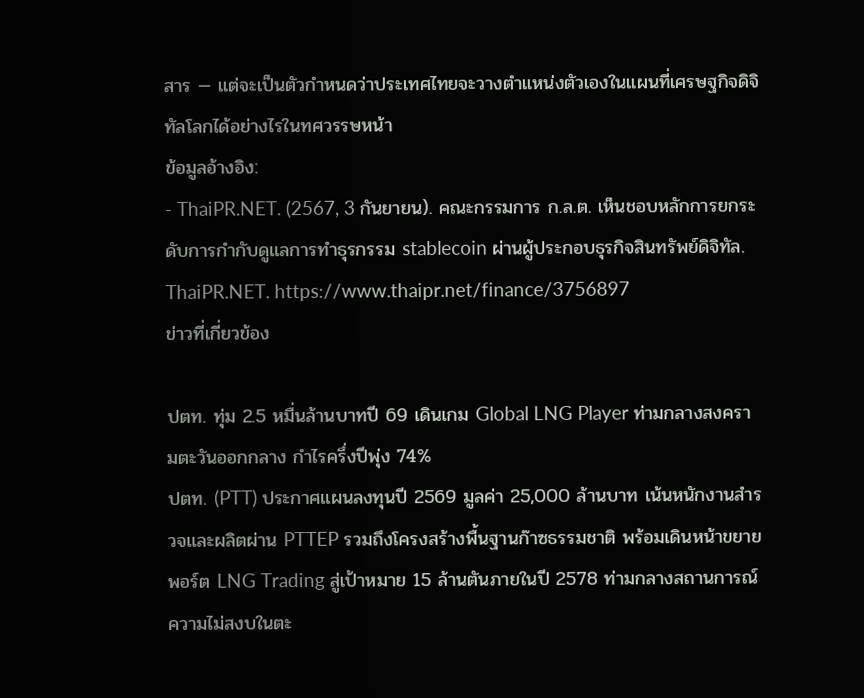สาร — แต่จะเป็นตัวกำหนดว่าประเทศไทยจะวางตำแหน่งตัวเองในแผนที่เศรษฐกิจดิจิทัลโลกได้อย่างไรในทศวรรษหน้า
ข้อมูลอ้างอิง:
- ThaiPR.NET. (2567, 3 กันยายน). คณะกรรมการ ก.ล.ต. เห็นชอบหลักการยกระดับการกำกับดูแลการทำธุรกรรม stablecoin ผ่านผู้ประกอบธุรกิจสินทรัพย์ดิจิทัล. ThaiPR.NET. https://www.thaipr.net/finance/3756897
ข่าวที่เกี่ยวข้อง

ปตท. ทุ่ม 2.5 หมื่นล้านบาทปี 69 เดินเกม Global LNG Player ท่ามกลางสงครามตะวันออกกลาง กำไรครึ่งปีพุ่ง 74%
ปตท. (PTT) ประกาศแผนลงทุนปี 2569 มูลค่า 25,000 ล้านบาท เน้นหนักงานสำรวจและผลิตผ่าน PTTEP รวมถึงโครงสร้างพื้นฐานก๊าซธรรมชาติ พร้อมเดินหน้าขยายพอร์ต LNG Trading สู่เป้าหมาย 15 ล้านตันภายในปี 2578 ท่ามกลางสถานการณ์ความไม่สงบในตะ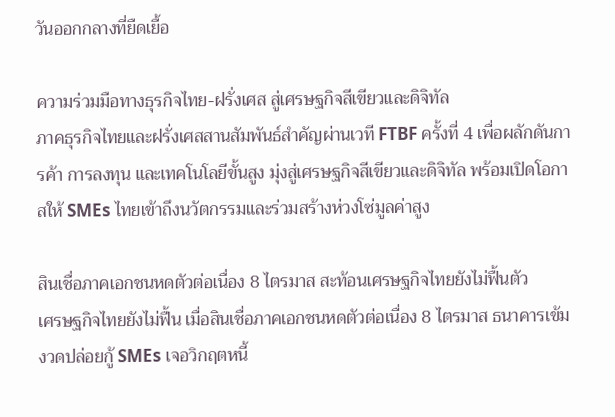วันออกกลางที่ยืดเยื้อ

ความร่วมมือทางธุรกิจไทย-ฝรั่งเศส สู่เศรษฐกิจสีเขียวและดิจิทัล
ภาคธุรกิจไทยและฝรั่งเศสสานสัมพันธ์สำคัญผ่านเวที FTBF ครั้งที่ 4 เพื่อผลักดันการค้า การลงทุน และเทคโนโลยีขั้นสูง มุ่งสู่เศรษฐกิจสีเขียวและดิจิทัล พร้อมเปิดโอกาสให้ SMEs ไทยเข้าถึงนวัตกรรมและร่วมสร้างห่วงโซ่มูลค่าสูง

สินเชื่อภาคเอกชนหดตัวต่อเนื่อง 8 ไตรมาส สะท้อนเศรษฐกิจไทยยังไม่ฟื้นตัว
เศรษฐกิจไทยยังไม่ฟื้น เมื่อสินเชื่อภาคเอกชนหดตัวต่อเนื่อง 8 ไตรมาส ธนาคารเข้มงวดปล่อยกู้ SMEs เจอวิกฤตหนี้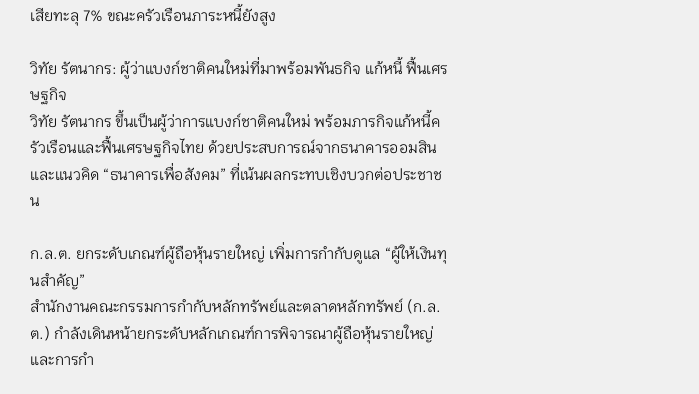เสียทะลุ 7% ขณะครัวเรือนภาระหนี้ยังสูง

วิทัย รัตนากร: ผู้ว่าแบงก์ชาติคนใหม่ที่มาพร้อมพันธกิจ แก้หนี้ ฟื้นเศรษฐกิจ
วิทัย รัตนากร ขึ้นเป็นผู้ว่าการแบงก์ชาติคนใหม่ พร้อมภารกิจแก้หนี้ครัวเรือนและฟื้นเศรษฐกิจไทย ด้วยประสบการณ์จากธนาคารออมสินและแนวคิด “ธนาคารเพื่อสังคม” ที่เน้นผลกระทบเชิงบวกต่อประชาชน

ก.ล.ต. ยกระดับเกณฑ์ผู้ถือหุ้นรายใหญ่ เพิ่มการกำกับดูแล “ผู้ให้เงินทุนสำคัญ”
สำนักงานคณะกรรมการกำกับหลักทรัพย์และตลาดหลักทรัพย์ (ก.ล.ต.) กำลังเดินหน้ายกระดับหลักเกณฑ์การพิจารณาผู้ถือหุ้นรายใหญ่และการกำ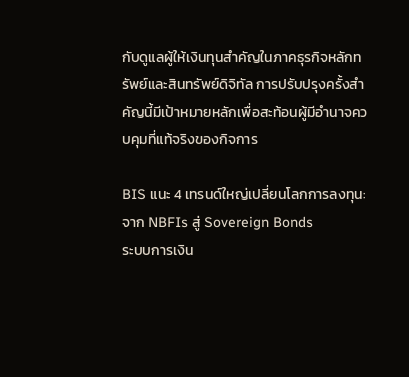กับดูแลผู้ให้เงินทุนสำคัญในภาคธุรกิจหลักทรัพย์และสินทรัพย์ดิจิทัล การปรับปรุงครั้งสำคัญนี้มีเป้าหมายหลักเพื่อสะท้อนผู้มีอำนาจควบคุมที่แท้จริงของกิจการ

BIS แนะ 4 เทรนด์ใหญ่เปลี่ยนโลกการลงทุน: จาก NBFIs สู่ Sovereign Bonds
ระบบการเงิน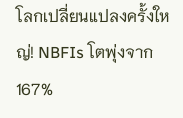โลกเปลี่ยนแปลงครั้งใหญ่! NBFIs โตพุ่งจาก 167%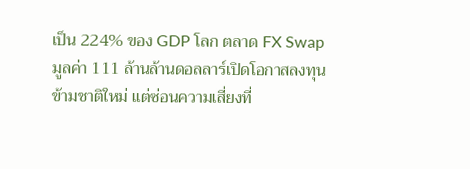เป็น 224% ของ GDP โลก ตลาด FX Swap มูลค่า 111 ล้านล้านดอลลาร์เปิดโอกาสลงทุนข้ามชาติใหม่ แต่ซ่อนความเสี่ยงที่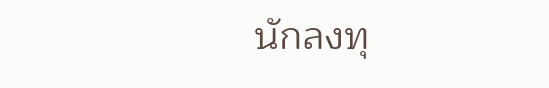นักลงทุ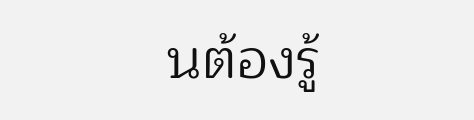นต้องรู้